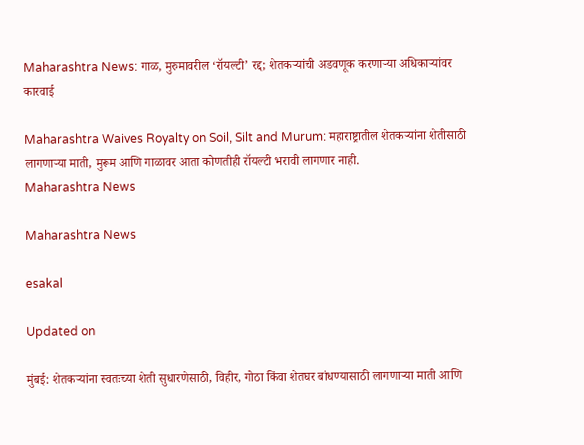Maharashtra News: गाळ, मुरुमावरील ‘रॉयल्टी’ रद्द; शेतकऱ्यांची अडवणूक करणाऱ्या अधिकाऱ्यांवर कारवाई

Maharashtra Waives Royalty on Soil, Silt and Murum: महाराष्ट्रातील शेतकऱ्यांना शेतीसाठी लागणाऱ्या माती, मुरूम आणि गाळावर आता कोणतीही रॉयल्टी भरावी लागणार नाही.
Maharashtra News

Maharashtra News

esakal

Updated on

मुंबई: शेतकऱ्यांना स्वतःच्या शेती सुधारणेसाठी, विहीर, गोठा किंवा शेतघर बांधण्यासाठी लागणाऱ्या माती आणि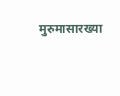मुरुमासारख्या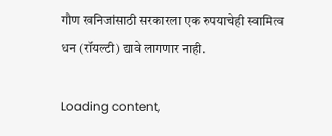गौण खनिजांसाठी सरकारला एक रुपयाचेही स्वामित्व धन (रॉयल्टी) द्यावे लागणार नाही.

Loading content,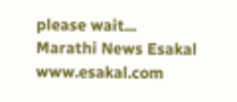please wait...
Marathi News Esakal
www.esakal.com